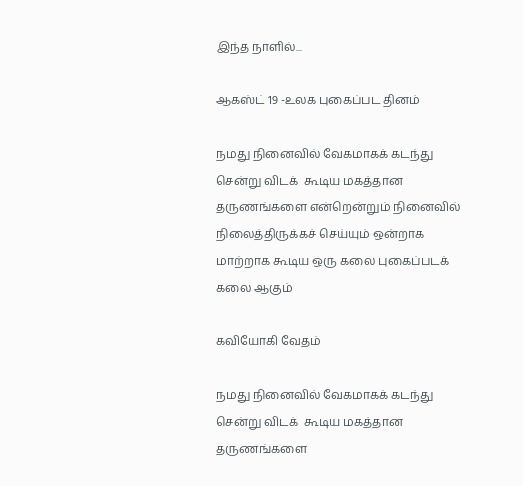இந்த நாளில்...

ஆகஸ்ட் 19 -உலக புகைப்பட தினம்

நமது நினைவில் வேகமாகக் கடந்து சென்று விடக்  கூடிய மகத்தான தருணங்களை என்றென்றும் நினைவில் நிலைத்திருக்கச் செய்யும் ஒன்றாக மாற்றாக கூடிய ஒரு கலை புகைப்படக் கலை ஆகும்

கவியோகி வேதம்

நமது நினைவில் வேகமாகக் கடந்து சென்று விடக்  கூடிய மகத்தான தருணங்களை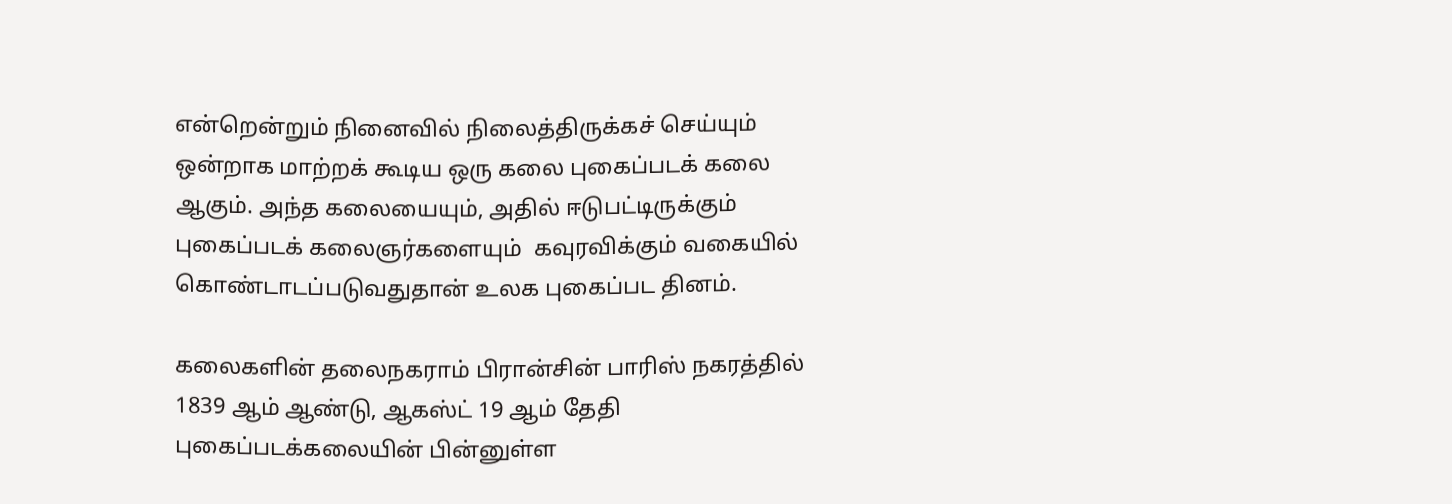என்றென்றும் நினைவில் நிலைத்திருக்கச் செய்யும் ஒன்றாக மாற்றக் கூடிய ஒரு கலை புகைப்படக் கலை ஆகும். அந்த கலையையும், அதில் ஈடுபட்டிருக்கும் புகைப்படக் கலைஞர்களையும்  கவுரவிக்கும் வகையில் கொண்டாடப்படுவதுதான் உலக புகைப்பட தினம்.

கலைகளின் தலைநகராம் பிரான்சின் பாரிஸ் நகரத்தில் 1839 ஆம் ஆண்டு, ஆகஸ்ட் 19 ஆம் தேதி புகைப்படக்கலையின் பின்னுள்ள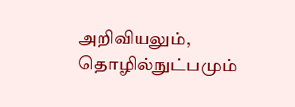அறிவியலும், தொழில்நுட்பமும்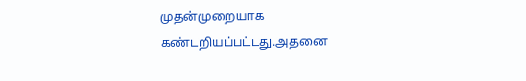முதன்முறையாக கண்டறியப்பட்டது.அதனை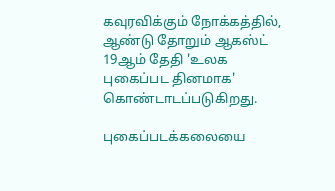கவுரவிக்கும் நோக்கத்தில், ஆண்டு தோறும் ஆகஸ்ட் 19ஆம் தேதி 'உலக புகைப்பட தினமாக' கொண்டாடப்படுகிறது.

புகைப்படக்கலையை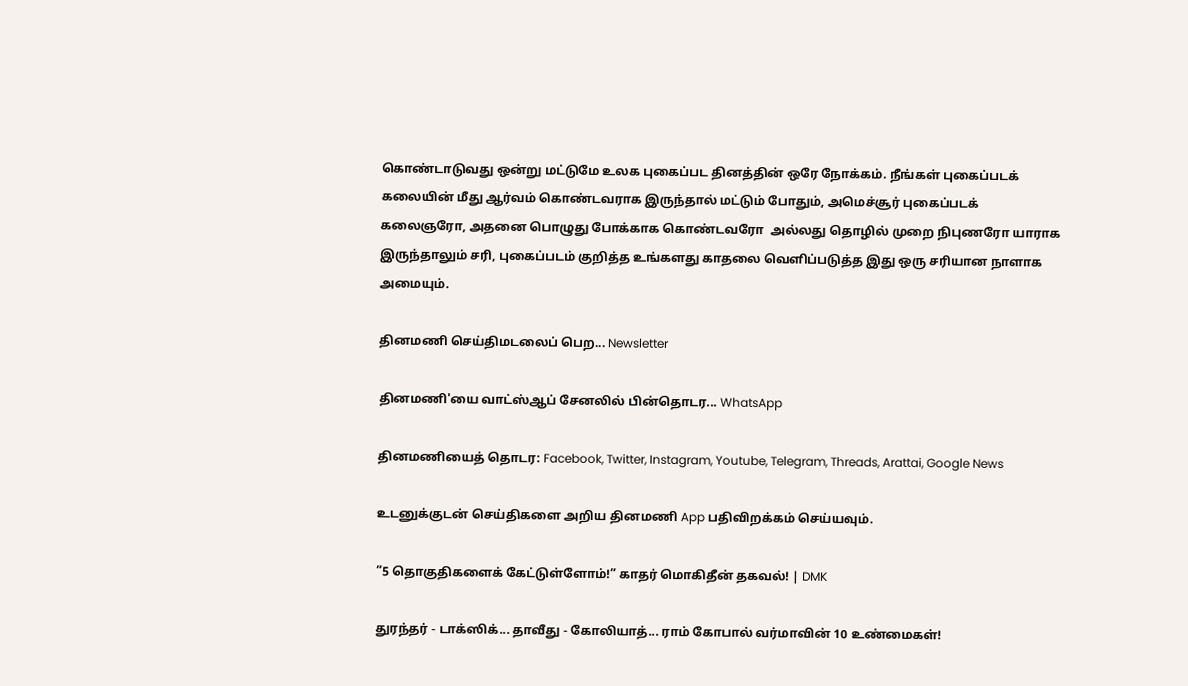கொண்டாடுவது ஒன்று மட்டுமே உலக புகைப்பட தினத்தின் ஒரே நோக்கம். நீங்கள் புகைப்படக் கலையின் மீது ஆர்வம் கொண்டவராக இருந்தால் மட்டும் போதும், அமெச்சூர் புகைப்படக் கலைஞரோ, அதனை பொழுது போக்காக கொண்டவரோ  அல்லது தொழில் முறை நிபுணரோ யாராக இருந்தாலும் சரி, புகைப்படம் குறித்த உங்களது காதலை வெளிப்படுத்த இது ஒரு சரியான நாளாக அமையும்.

தினமணி செய்திமடலைப் பெற... Newsletter

தினமணி'யை வாட்ஸ்ஆப் சேனலில் பின்தொடர... WhatsApp

தினமணியைத் தொடர: Facebook, Twitter, Instagram, Youtube, Telegram, Threads, Arattai, Google News

உடனுக்குடன் செய்திகளை அறிய தினமணி App பதிவிறக்கம் செய்யவும்.

”5 தொகுதிகளைக் கேட்டுள்ளோம்!” காதர் மொகிதீன் தகவல்! | DMK

துரந்தர் - டாக்ஸிக்... தாவீது - கோலியாத்... ராம் கோபால் வர்மாவின் 10 உண்மைகள்!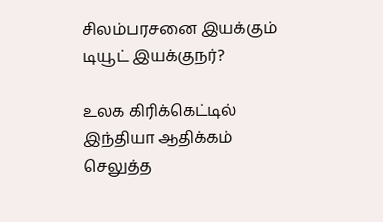சிலம்பரசனை இயக்கும் டியூட் இயக்குநர்?

உலக கிரிக்கெட்டில் இந்தியா ஆதிக்கம் செலுத்த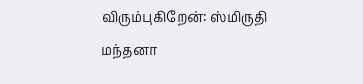விரும்புகிறேன்: ஸ்மிருதி மந்தனா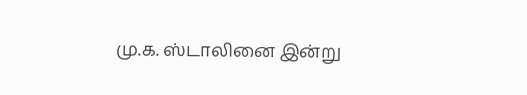மு.க. ஸ்டாலினை இன்று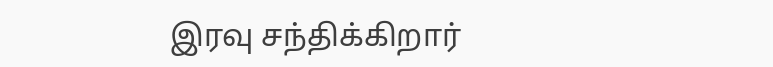இரவு சந்திக்கிறார்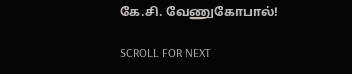கே.சி. வேணுகோபால்!

SCROLL FOR NEXT